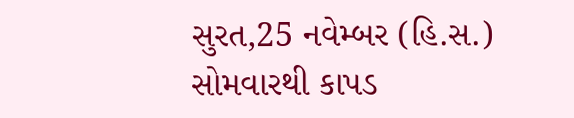સુરત,25 નવેમ્બર (હિ.સ.) સોમવારથી કાપડ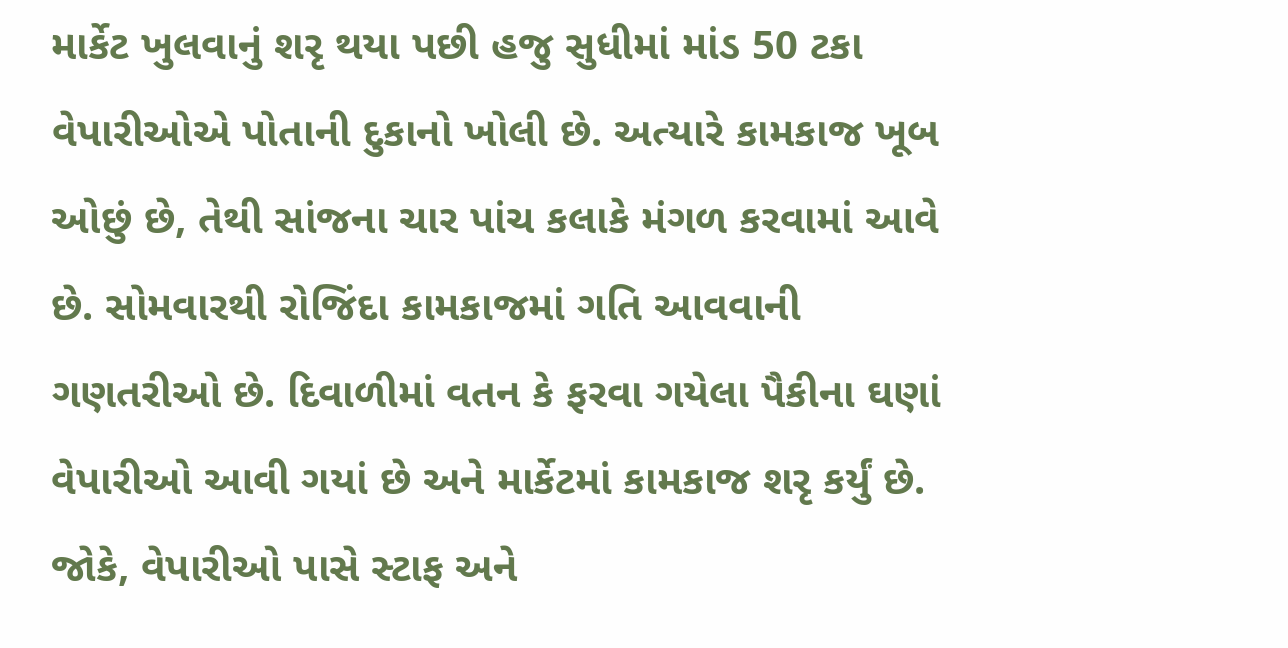માર્કેટ ખુલવાનું શરૃ થયા પછી હજુ સુધીમાં માંડ 50 ટકા વેપારીઓએ પોતાની દુકાનો ખોલી છે. અત્યારે કામકાજ ખૂબ ઓછું છે, તેથી સાંજના ચાર પાંચ કલાકે મંગળ કરવામાં આવે છે. સોમવારથી રોજિંદા કામકાજમાં ગતિ આવવાની ગણતરીઓ છે. દિવાળીમાં વતન કે ફરવા ગયેલા પૈકીના ઘણાં વેપારીઓ આવી ગયાં છે અને માર્કેટમાં કામકાજ શરૃ કર્યું છે. જોકે, વેપારીઓ પાસે સ્ટાફ અને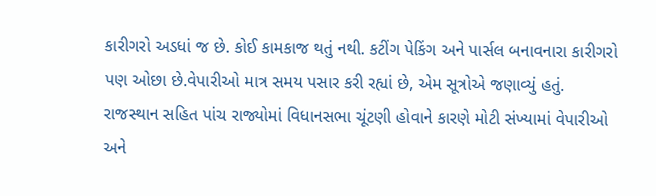કારીગરો અડધાં જ છે. કોઈ કામકાજ થતું નથી. કટીંગ પેકિંગ અને પાર્સલ બનાવનારા કારીગરો પણ ઓછા છે.વેપારીઓ માત્ર સમય પસાર કરી રહ્યાં છે, એમ સૂત્રોએ જણાવ્યું હતું.
રાજસ્થાન સહિત પાંચ રાજ્યોમાં વિધાનસભા ચૂંટણી હોવાને કારણે મોટી સંખ્યામાં વેપારીઓ અને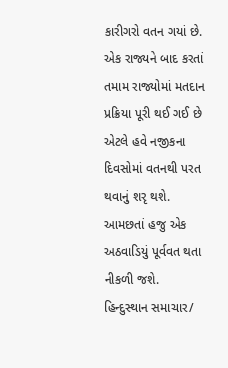કારીગરો વતન ગયાં છે. એક રાજ્યને બાદ કરતાં તમામ રાજ્યોમાં મતદાન પ્રક્રિયા પૂરી થઈ ગઈ છે એટલે હવે નજીકના દિવસોમાં વતનથી પરત થવાનું શરૃ થશે. આમછતાં હજુ એક અઠવાડિયું પૂર્વવત થતા નીકળી જશે.
હિન્દુસ્થાન સમાચાર/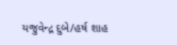યજુવેન્દ્ર દુબે/હર્ષ શાહ